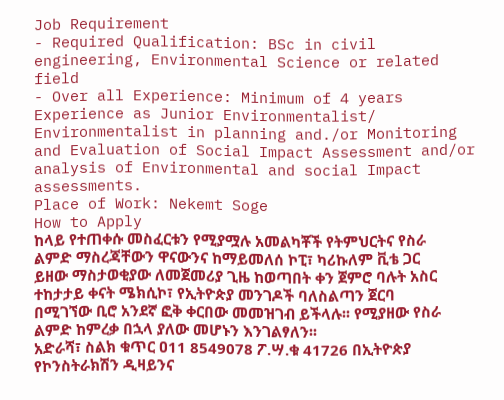Job Requirement
- Required Qualification: BSc in civil engineering, Environmental Science or related field
- Over all Experience: Minimum of 4 years Experience as Junior Environmentalist/ Environmentalist in planning and./or Monitoring and Evaluation of Social Impact Assessment and/or analysis of Environmental and social Impact assessments.
Place of Work: Nekemt Soge
How to Apply
ከላይ የተጠቀሱ መስፈርቱን የሚያሟሉ አመልካቾች የትምህርትና የስራ ልምድ ማስረጃቸውን ዋናውንና ከማይመለሰ ኮፒ፣ ካሪኩለም ቪቴ ጋር ይዘው ማስታወቂያው ለመጀመሪያ ጊዜ ከወጣበት ቀን ጀምሮ ባሉት አስር ተከታታይ ቀናት ሜክሲኮ፣ የኢትዮጵያ መንገዶች ባለስልጣን ጀርባ በሚገኘው ቢሮ አንደኛ ፎቅ ቀርበው መመዝገብ ይችላሉ፡፡ የሚያዘው የስራ ልምድ ከምረቃ በኋላ ያለው መሆኑን እንገልፃለን፡፡
አድራሻ፣ ስልክ ቁጥር ዐ11 8549078 ፖ.ሣ.ቁ 41726 በኢትዮጵያ የኮንስትራክሽን ዲዛይንና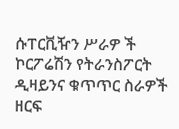ሱፐርቪዥን ሥራዎ ች ኮርፖሬሽን የትራንስፖርት ዲዛይንና ቁጥጥር ስራዎች ዘርፍ